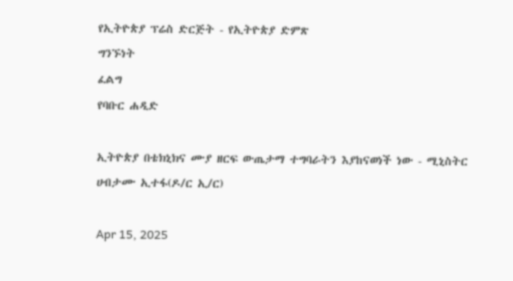የኢትዮጵያ ፕሬስ ድርጅት - የኢትዮጵያ ድምጽ
ግንኙነት
ፈልግ
የባቡር ሐዲድ

ኢትዮጵያ በቴክኒክና ሙያ ዘርፍ ውጤታማ ተግባራትን እያከናወነች ነው - ሚኒስትር ሀብታሙ ኢተፋ(ዶ/ር ኢ/ር)

Apr 15, 2025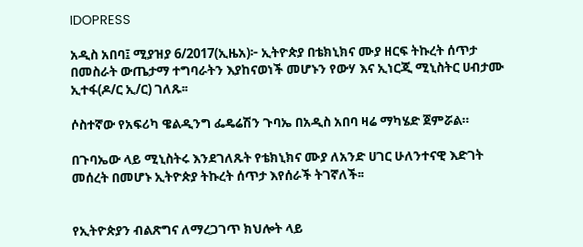IDOPRESS

አዲስ አበባ፤ ሚያዝያ 6/2017(ኢዜአ)፦ ኢትዮጵያ በቴክኒክና ሙያ ዘርፍ ትኩረት ሰጥታ በመስራት ውጤታማ ተግባራትን እያከናወነች መሆኑን የውሃ እና ኢነርጂ ሚኒስትር ሀብታሙ ኢተፋ(ዶ/ር ኢ/ር) ገለጹ፡፡

ሶስተኛው የአፍሪካ ዌልዲንግ ፌዴሬሽን ጉባኤ በአዲስ አበባ ዛሬ ማካሄድ ጀምሯል።

በጉባኤው ላይ ሚኒስትሩ እንደገለጹት የቴክኒክና ሙያ ለአንድ ሀገር ሁለንተናዊ እድገት መሰረት በመሆኑ ኢትዮጵያ ትኩረት ሰጥታ እየሰራች ትገኛለች፡፡


የኢትዮጵያን ብልጽግና ለማረጋገጥ ክህሎት ላይ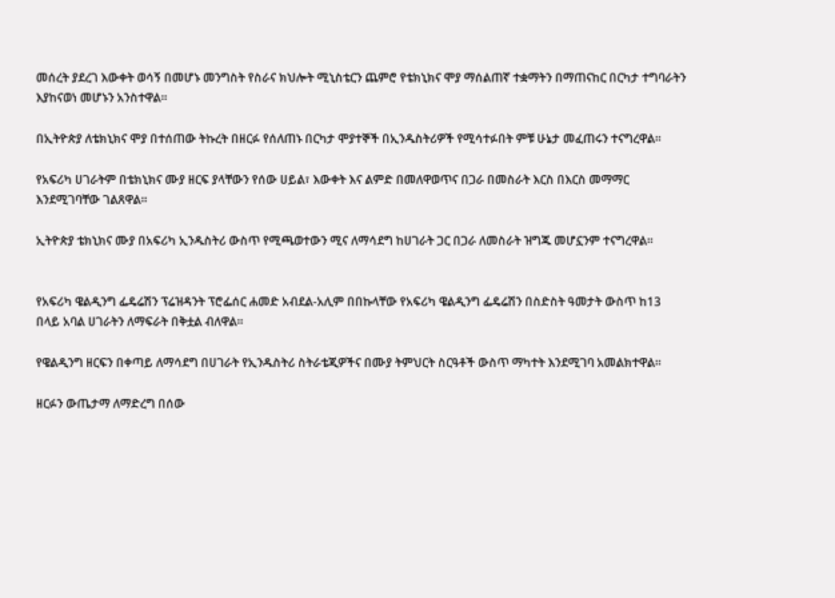መሰረት ያደረገ እውቀት ወሳኝ በመሆኑ መንግስት የስራና ክህሎት ሚኒስቴርን ጨምሮ የቴክኒክና ሞያ ማሰልጠኛ ተቋማትን በማጠናከር በርካታ ተግባራትን እያከናወነ መሆኑን አንስተዋል።

በኢትዮጵያ ለቴክኒክና ሞያ በተሰጠው ትኩረት በዘርፉ የሰለጠኑ በርካታ ሞያተኞች በኢንዱስትሪዎች የሚሳተፉበት ምቹ ሁኔታ መፈጠሩን ተናግረዋል፡፡

የአፍሪካ ሀገራትም በቴክኒክና ሙያ ዘርፍ ያላቸውን የሰው ሀይል፣ እውቀት እና ልምድ በመለዋወጥና በጋራ በመስራት እርስ በእርስ መማማር እንደሚገባቸው ገልጸዋል።

ኢትዮጵያ ቴክኒክና ሙያ በአፍሪካ ኢንዱስትሪ ውስጥ የሚጫወተውን ሚና ለማሳደግ ከሀገራት ጋር በጋራ ለመስራት ዝግጁ መሆኗንም ተናግረዋል፡፡


የአፍሪካ ዌልዲንግ ፌዴሬሽን ፕሬዝዳንት ፕሮፌሰር ሐመድ አብደል-አሊም በበኩላቸው የአፍሪካ ዌልዲንግ ፌዴሬሽን በስድስት ዓመታት ውስጥ ከ13 በላይ አባል ሀገራትን ለማፍራት በቅቷል ብለዋል።

የዌልዲንግ ዘርፍን በቀጣይ ለማሳደግ በሀገራት የኢንዱስትሪ ስትራቴጂዎችና በሙያ ትምህርት ስርዓቶች ውስጥ ማካተት እንደሚገባ አመልክተዋል።

ዘርፉን ውጤታማ ለማድረግ በሰው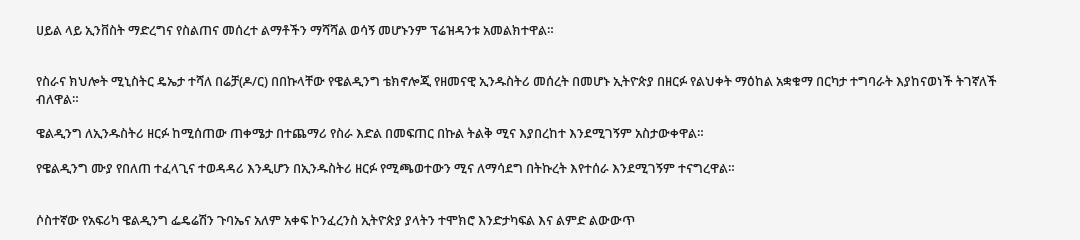ሀይል ላይ ኢንቨስት ማድረግና የስልጠና መሰረተ ልማቶችን ማሻሻል ወሳኝ መሆኑንም ፕሬዝዳንቱ አመልክተዋል።


የስራና ክህሎት ሚኒስትር ዴኤታ ተሻለ በሬቻ(ዶ/ር) በበኩላቸው የዌልዲንግ ቴክኖሎጂ የዘመናዊ ኢንዱስትሪ መሰረት በመሆኑ ኢትዮጵያ በዘርፉ የልህቀት ማዕከል አቋቁማ በርካታ ተግባራት እያከናወነች ትገኛለች ብለዋል።

ዌልዲንግ ለኢንዱስትሪ ዘርፉ ከሚሰጠው ጠቀሜታ በተጨማሪ የስራ እድል በመፍጠር በኩል ትልቅ ሚና እያበረከተ እንደሚገኝም አስታውቀዋል።

የዌልዲንግ ሙያ የበለጠ ተፈላጊና ተወዳዳሪ እንዲሆን በኢንዱስትሪ ዘርፉ የሚጫወተውን ሚና ለማሳደግ በትኩረት እየተሰራ እንደሚገኝም ተናግረዋል።


ሶስተኛው የአፍሪካ ዌልዲንግ ፌዴሬሽን ጉባኤና አለም አቀፍ ኮንፈረንስ ኢትዮጵያ ያላትን ተሞክሮ እንድታካፍል እና ልምድ ልውውጥ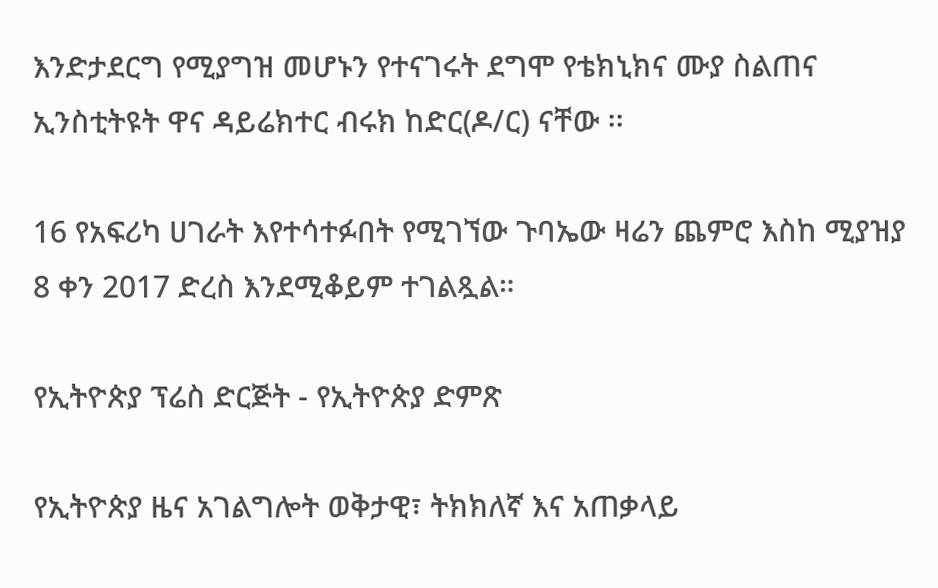እንድታደርግ የሚያግዝ መሆኑን የተናገሩት ደግሞ የቴክኒክና ሙያ ስልጠና ኢንስቲትዩት ዋና ዳይሬክተር ብሩክ ከድር(ዶ/ር) ናቸው ፡፡

16 የአፍሪካ ሀገራት እየተሳተፉበት የሚገኘው ጉባኤው ዛሬን ጨምሮ እስከ ሚያዝያ 8 ቀን 2017 ድረስ እንደሚቆይም ተገልጿል።

የኢትዮጵያ ፕሬስ ድርጅት - የኢትዮጵያ ድምጽ

የኢትዮጵያ ዜና አገልግሎት ወቅታዊ፣ ትክክለኛ እና አጠቃላይ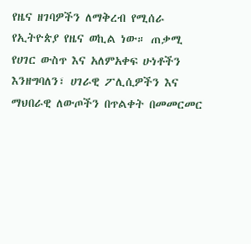የዜና ዘገባዎችን ለማቅረብ የሚሰራ የኢትዮጵያ የዜና ወኪል ነው። ጠቃሚ የሀገር ውስጥ እና አለምአቀፍ ሁነቶችን እንዘግባለን፣ ሀገራዊ ፖሊሲዎችን እና ማህበራዊ ለውጦችን በጥልቀት በመመርመር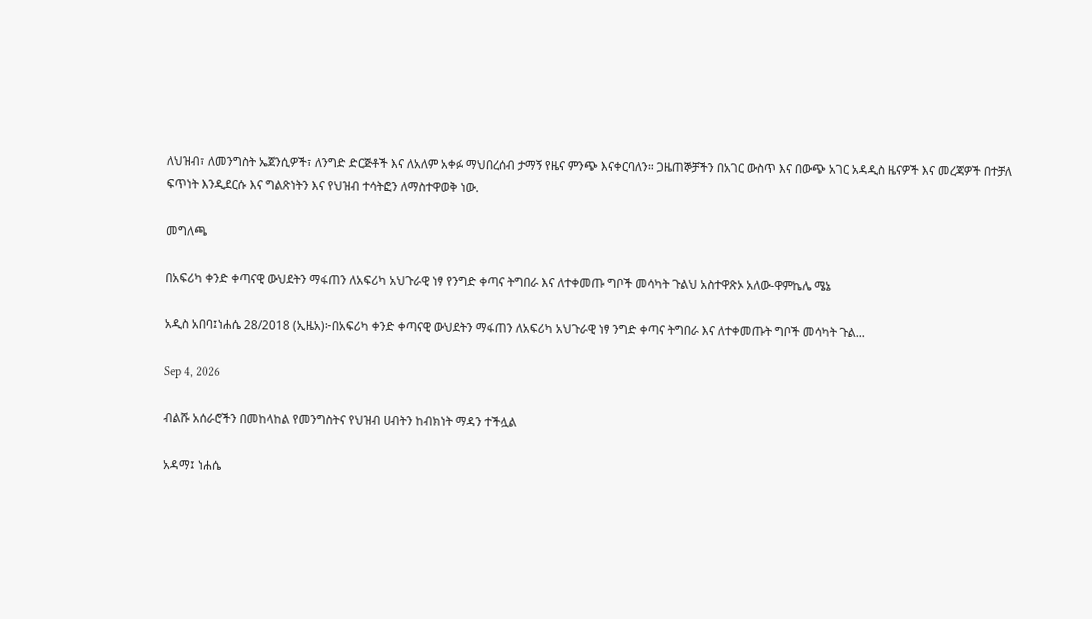ለህዝብ፣ ለመንግስት ኤጀንሲዎች፣ ለንግድ ድርጅቶች እና ለአለም አቀፉ ማህበረሰብ ታማኝ የዜና ምንጭ እናቀርባለን። ጋዜጠኞቻችን በአገር ውስጥ እና በውጭ አገር አዳዲስ ዜናዎች እና መረጃዎች በተቻለ ፍጥነት እንዲደርሱ እና ግልጽነትን እና የህዝብ ተሳትፎን ለማስተዋወቅ ነው.

መግለጫ

በአፍሪካ ቀንድ ቀጣናዊ ውህደትን ማፋጠን ለአፍሪካ አህጉራዊ ነፃ የንግድ ቀጣና ትግበራ እና ለተቀመጡ ግቦች መሳካት ጉልህ አስተዋጽኦ አለው-ዋምኬሌ ሜኔ

አዲስ አበባ፤ነሐሴ 28/2018 (ኢዜአ)፦በአፍሪካ ቀንድ ቀጣናዊ ውህደትን ማፋጠን ለአፍሪካ አህጉራዊ ነፃ ንግድ ቀጣና ትግበራ እና ለተቀመጡት ግቦች መሳካት ጉል...

Sep 4, 2026

ብልሹ አሰራሮችን በመከላከል የመንግስትና የህዝብ ሀብትን ከብክነት ማዳን ተችሏል

አዳማ፤ ነሐሴ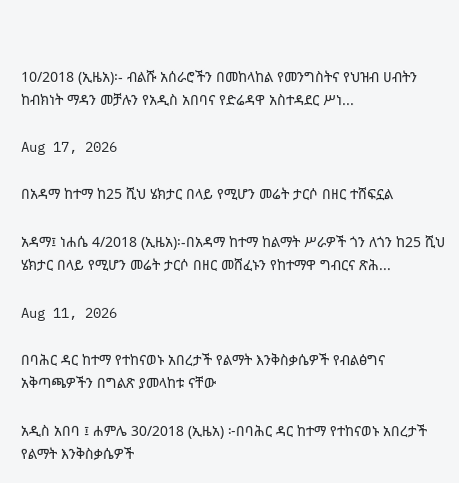10/2018 (ኢዜአ)፡- ብልሹ አሰራሮችን በመከላከል የመንግስትና የህዝብ ሀብትን ከብክነት ማዳን መቻሉን የአዲስ አበባና የድሬዳዋ አስተዳደር ሥነ...

Aug 17, 2026

በአዳማ ከተማ ከ25 ሺህ ሄክታር በላይ የሚሆን መሬት ታርሶ በዘር ተሸፍኗል

አዳማ፤ ነሐሴ 4/2018 (ኢዜአ)፡-በአዳማ ከተማ ከልማት ሥራዎች ጎን ለጎን ከ25 ሺህ ሄክታር በላይ የሚሆን መሬት ታርሶ በዘር መሸፈኑን የከተማዋ ግብርና ጽሕ...

Aug 11, 2026

በባሕር ዳር ከተማ የተከናወኑ አበረታች የልማት እንቅስቃሴዎች የብልፅግና አቅጣጫዎችን በግልጽ ያመላከቱ ናቸው

አዲስ አበባ ፤ ሐምሌ 30/2018 (ኢዜአ) ፦በባሕር ዳር ከተማ የተከናወኑ አበረታች የልማት እንቅስቃሴዎች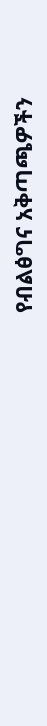የብልፅግና አቅጣጫዎችን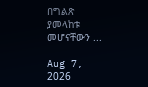በግልጽ ያመላከቱ መሆናቸውን ...

Aug 7, 2026